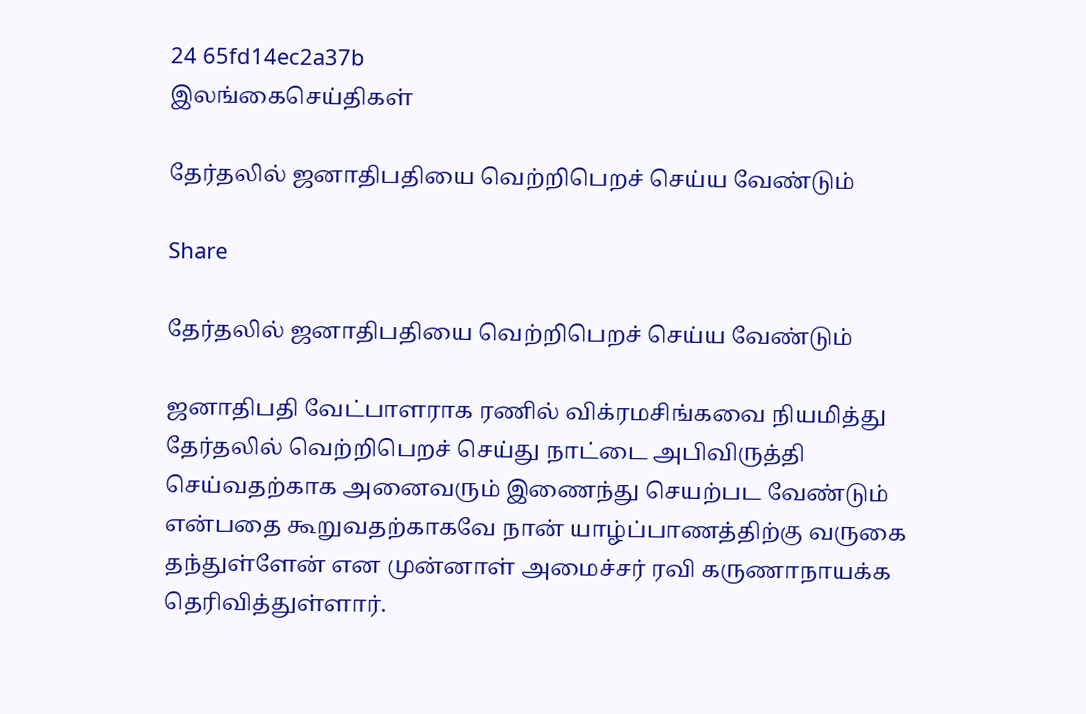24 65fd14ec2a37b
இலங்கைசெய்திகள்

தேர்தலில் ஜனாதிபதியை வெற்றிபெறச் செய்ய வேண்டும்

Share

தேர்தலில் ஜனாதிபதியை வெற்றிபெறச் செய்ய வேண்டும்

ஜனாதிபதி வேட்பாளராக ரணில் விக்ரமசிங்கவை நியமித்து தேர்தலில் வெற்றிபெறச் செய்து நாட்டை அபிவிருத்தி செய்வதற்காக அனைவரும் இணைந்து செயற்பட வேண்டும் என்பதை கூறுவதற்காகவே நான் யாழ்ப்பாணத்திற்கு வருகை தந்துள்ளேன் என முன்னாள் அமைச்சர் ரவி கருணாநாயக்க தெரிவித்துள்ளார்.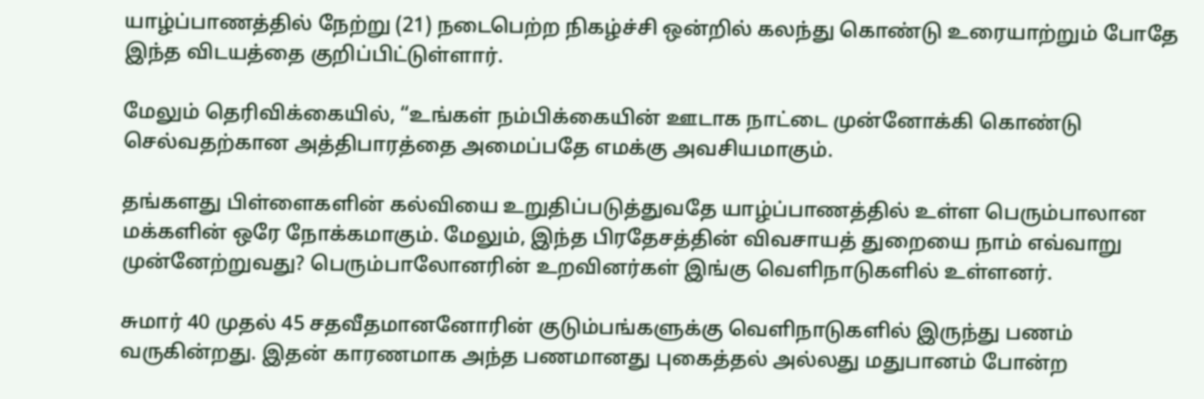யாழ்ப்பாணத்தில் நேற்று (21) நடைபெற்ற நிகழ்ச்சி ஒன்றில் கலந்து கொண்டு உரையாற்றும் போதே இந்த விடயத்தை குறிப்பிட்டுள்ளார்.

மேலும் தெரிவிக்கையில், “உங்கள் நம்பிக்கையின் ஊடாக நாட்டை முன்னோக்கி கொண்டு செல்வதற்கான அத்திபாரத்தை அமைப்பதே எமக்கு அவசியமாகும்.

தங்களது பிள்ளைகளின் கல்வியை உறுதிப்படுத்துவதே யாழ்ப்பாணத்தில் உள்ள பெரும்பாலான மக்களின் ஒரே நோக்கமாகும். மேலும், இந்த பிரதேசத்தின் விவசாயத் துறையை நாம் எவ்வாறு முன்னேற்றுவது? பெரும்பாலோனரின் உறவினர்கள் இங்கு வெளிநாடுகளில் உள்ளனர்.

சுமார் 40 முதல் 45 சதவீதமானனோரின் குடும்பங்களுக்கு வெளிநாடுகளில் இருந்து பணம் வருகின்றது. இதன் காரணமாக அந்த பணமானது புகைத்தல் அல்லது மதுபானம் போன்ற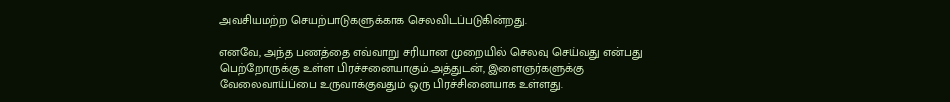அவசியமற்ற செயற்பாடுகளுக்காக செலவிடப்படுகின்றது.

எனவே, அந்த பணத்தை எவ்வாறு சரியான முறையில் செலவு செய்வது என்பது பெற்றோருக்கு உள்ள பிரச்சனையாகும்.அத்துடன், இளைஞர்களுக்கு வேலைவாய்ப்பை உருவாக்குவதும் ஒரு பிரச்சினையாக உள்ளது.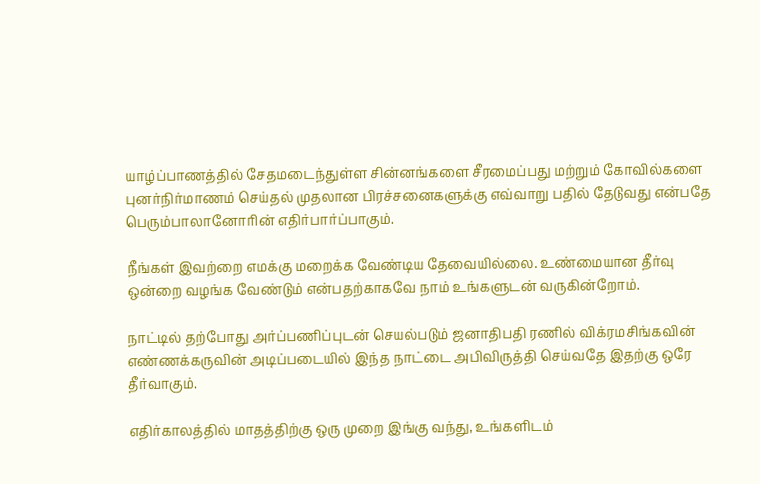யாழ்ப்பாணத்தில் சேதமடைந்துள்ள சின்னங்களை சீரமைப்பது மற்றும் கோவில்களை புனர்நிர்மாணம் செய்தல் முதலான பிரச்சனைகளுக்கு எவ்வாறு பதில் தேடுவது என்பதே பெரும்பாலானோரின் எதிர்பார்ப்பாகும்.

நீங்கள் இவற்றை எமக்கு மறைக்க வேண்டிய தேவையில்லை. உண்மையான தீர்வு ஒன்றை வழங்க வேண்டும் என்பதற்காகவே நாம் உங்களுடன் வருகின்றோம்.

நாட்டில் தற்போது அர்ப்பணிப்புடன் செயல்படும் ஜனாதிபதி ரணில் விக்ரமசிங்கவின் எண்ணக்கருவின் அடிப்படையில் இந்த நாட்டை அபிவிருத்தி செய்வதே இதற்கு ஒரே தீர்வாகும்.

எதிர்காலத்தில் மாதத்திற்கு ஒரு முறை இங்கு வந்து, உங்களிடம்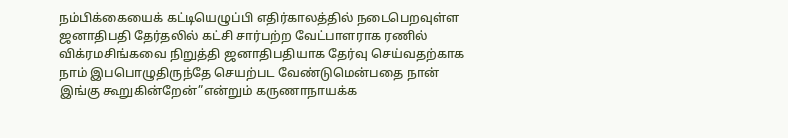நம்பிக்கையைக் கட்டியெழுப்பி எதிர்காலத்தில் நடைபெறவுள்ள ஜனாதிபதி தேர்தலில் கட்சி சார்பற்ற வேட்பாளராக ரணில் விக்ரமசிங்கவை நிறுத்தி ஜனாதிபதியாக தேர்வு செய்வதற்காக நாம் இபபொழுதிருந்தே செயற்பட வேண்டுமென்பதை நான் இங்கு கூறுகின்றேன்”என்றும் கருணாநாயக்க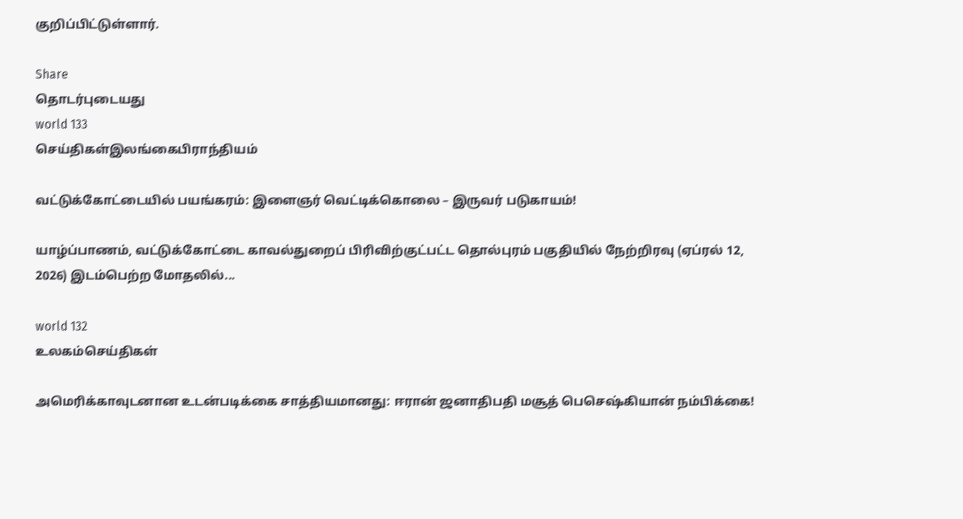குறிப்பிட்டுள்ளார்.

Share
தொடர்புடையது
world 133
செய்திகள்இலங்கைபிராந்தியம்

வட்டுக்கோட்டையில் பயங்கரம்: இளைஞர் வெட்டிக்கொலை – இருவர் படுகாயம்!

யாழ்ப்பாணம், வட்டுக்கோட்டை காவல்துறைப் பிரிவிற்குட்பட்ட தொல்புரம் பகுதியில் நேற்றிரவு (ஏப்ரல் 12, 2026) இடம்பெற்ற மோதலில்...

world 132
உலகம்செய்திகள்

அமெரிக்காவுடனான உடன்படிக்கை சாத்தியமானது: ஈரான் ஜனாதிபதி மசூத் பெசெஷ்கியான் நம்பிக்கை!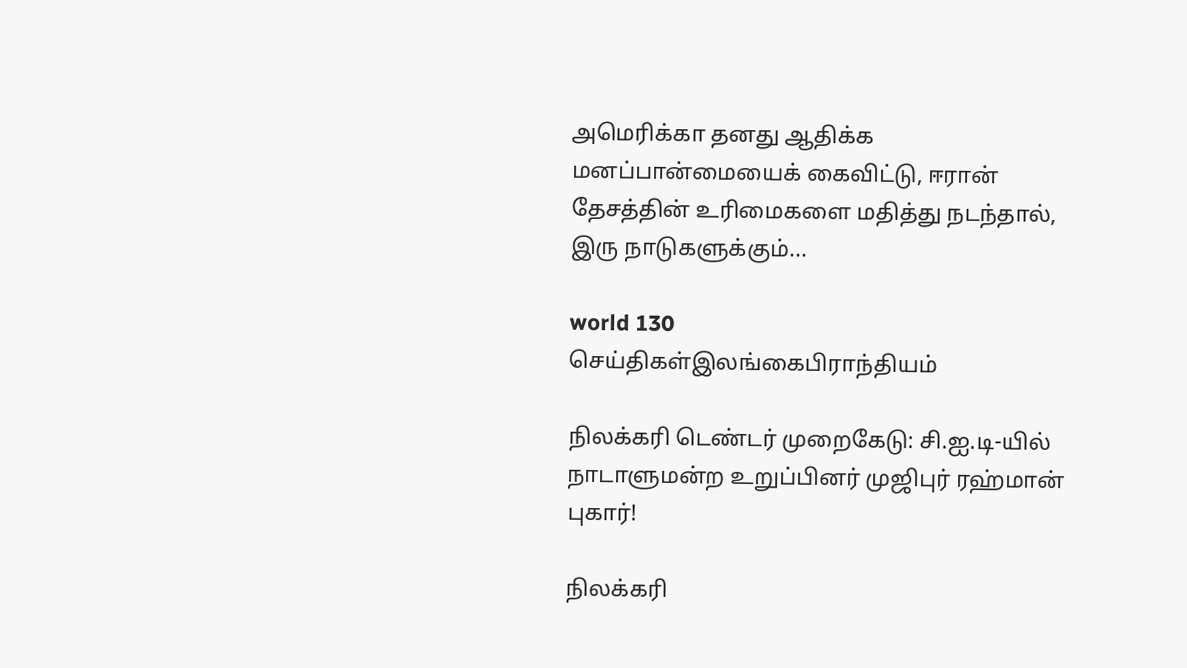அமெரிக்கா தனது ஆதிக்க மனப்பான்மையைக் கைவிட்டு, ஈரான் தேசத்தின் உரிமைகளை மதித்து நடந்தால், இரு நாடுகளுக்கும்...

world 130
செய்திகள்இலங்கைபிராந்தியம்

நிலக்கரி டெண்டர் முறைகேடு: சி.ஐ.டி-யில் நாடாளுமன்ற உறுப்பினர் முஜிபுர் ரஹ்மான் புகார்!

நிலக்கரி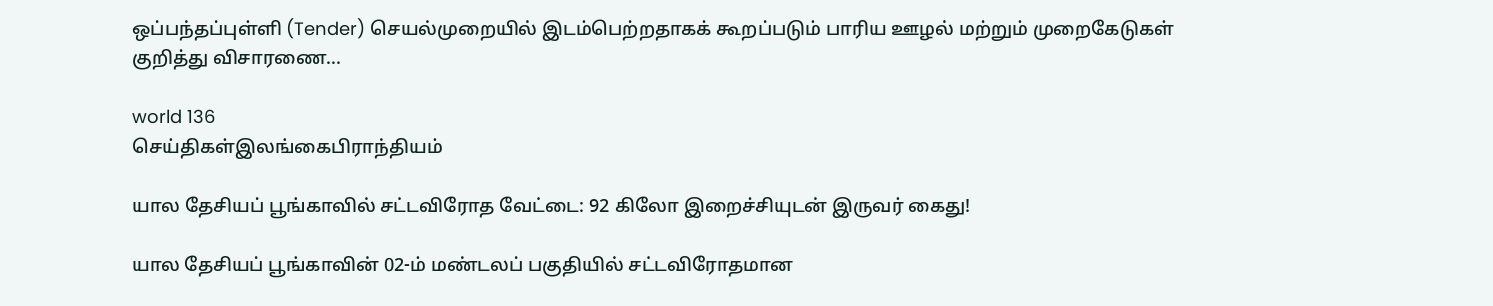ஒப்பந்தப்புள்ளி (Tender) செயல்முறையில் இடம்பெற்றதாகக் கூறப்படும் பாரிய ஊழல் மற்றும் முறைகேடுகள் குறித்து விசாரணை...

world 136
செய்திகள்இலங்கைபிராந்தியம்

யால தேசியப் பூங்காவில் சட்டவிரோத வேட்டை: 92 கிலோ இறைச்சியுடன் இருவர் கைது!

யால தேசியப் பூங்காவின் 02-ம் மண்டலப் பகுதியில் சட்டவிரோதமான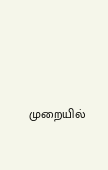முறையில்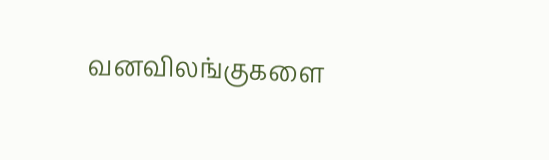வனவிலங்குகளை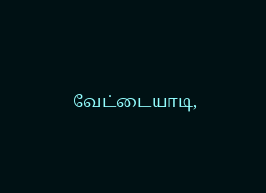வேட்டையாடி,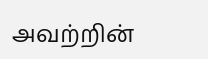அவற்றின்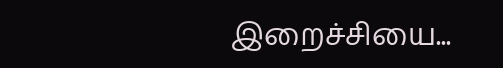இறைச்சியை...